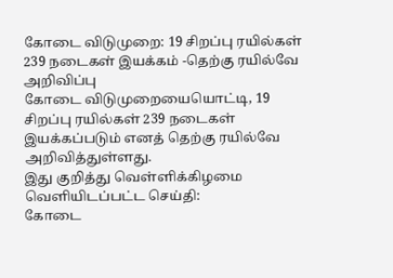கோடை விடுமுறை: 19 சிறப்பு ரயில்கள் 239 நடைகள் இயக்கம் -தெற்கு ரயில்வே அறிவிப்பு
கோடை விடுமுறையையொட்டி, 19 சிறப்பு ரயில்கள் 239 நடைகள் இயக்கப்படும் எனத் தெற்கு ரயில்வே அறிவித்துள்ளது.
இது குறித்து வெள்ளிக்கிழமை வெளியிடப்பட்ட செய்தி:
கோடை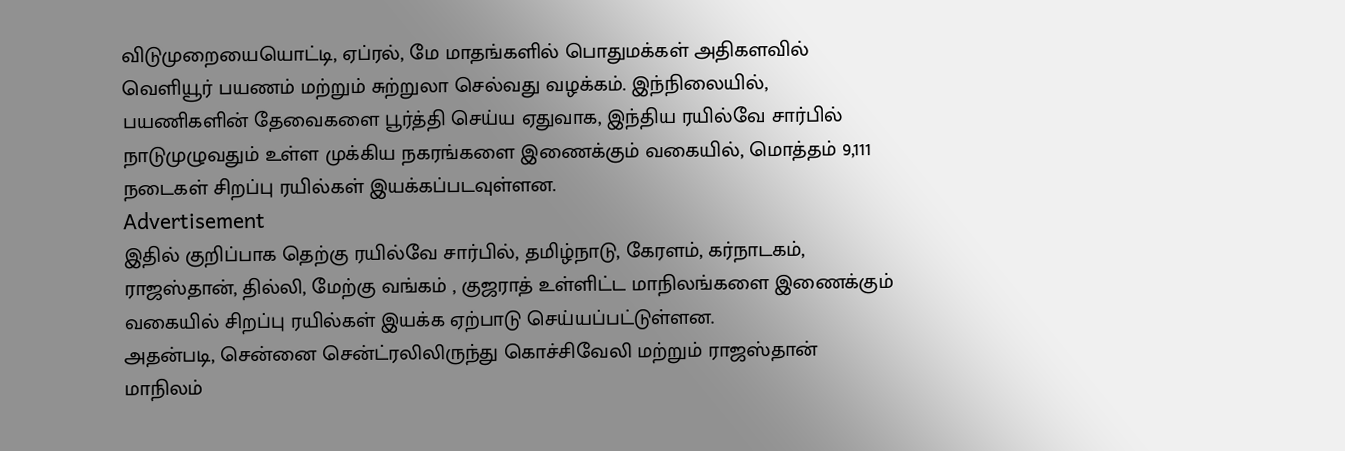விடுமுறையையொட்டி, ஏப்ரல், மே மாதங்களில் பொதுமக்கள் அதிகளவில் வெளியூர் பயணம் மற்றும் சுற்றுலா செல்வது வழக்கம். இந்நிலையில், பயணிகளின் தேவைகளை பூர்த்தி செய்ய ஏதுவாக, இந்திய ரயில்வே சார்பில் நாடுமுழுவதும் உள்ள முக்கிய நகரங்களை இணைக்கும் வகையில், மொத்தம் 9,111 நடைகள் சிறப்பு ரயில்கள் இயக்கப்படவுள்ளன.
Advertisement
இதில் குறிப்பாக தெற்கு ரயில்வே சார்பில், தமிழ்நாடு, கேரளம், கர்நாடகம், ராஜஸ்தான், தில்லி, மேற்கு வங்கம் , குஜராத் உள்ளிட்ட மாநிலங்களை இணைக்கும் வகையில் சிறப்பு ரயில்கள் இயக்க ஏற்பாடு செய்யப்பட்டுள்ளன.
அதன்படி, சென்னை சென்ட்ரலிலிருந்து கொச்சிவேலி மற்றும் ராஜஸ்தான் மாநிலம்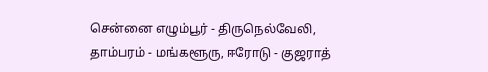சென்னை எழும்பூர் - திருநெல்வேலி, தாம்பரம் - மங்களூரு, ஈரோடு - குஜராத்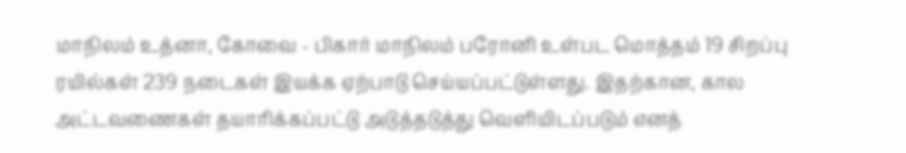மாநிலம் உத்னா, கோவை - பிகார் மாநிலம் பரோனி உள்பட மொத்தம் 19 சிறப்பு ரயில்கள் 239 நடைகள் இயக்க ஏற்பாடு செய்யப்பட்டுள்ளது. இதற்கான, கால அட்டவணைகள் தயாரிக்கப்பட்டு அடுத்தடுத்து வெளியிடப்படும் எனத்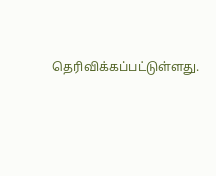தெரிவிக்கப்பட்டுள்ளது.